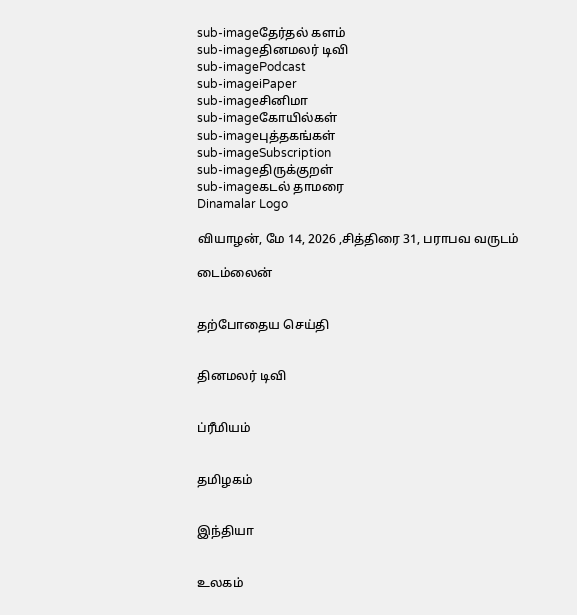sub-imageதேர்தல் களம்
sub-imageதினமலர் டிவி
sub-imagePodcast
sub-imageiPaper
sub-imageசினிமா
sub-imageகோயில்கள்
sub-imageபுத்தகங்கள்
sub-imageSubscription
sub-imageதிருக்குறள்
sub-imageகடல் தாமரை
Dinamalar Logo

வியாழன், மே 14, 2026 ,சித்திரை 31, பராபவ வருடம்

டைம்லைன்


தற்போதைய செய்தி


தினமலர் டிவி


ப்ரீமியம்


தமிழகம்


இந்தியா


உலகம்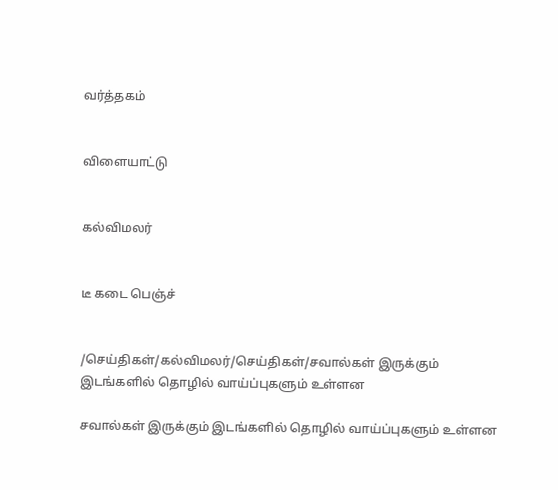வர்த்தகம்


விளையாட்டு


கல்விமலர்


டீ கடை பெஞ்ச்


/செய்திகள்/கல்விமலர்/செய்திகள்/சவால்கள் இருக்கும் இடங்களில் தொழில் வாய்ப்புகளும் உள்ளன

சவால்கள் இருக்கும் இடங்களில் தொழில் வாய்ப்புகளும் உள்ளன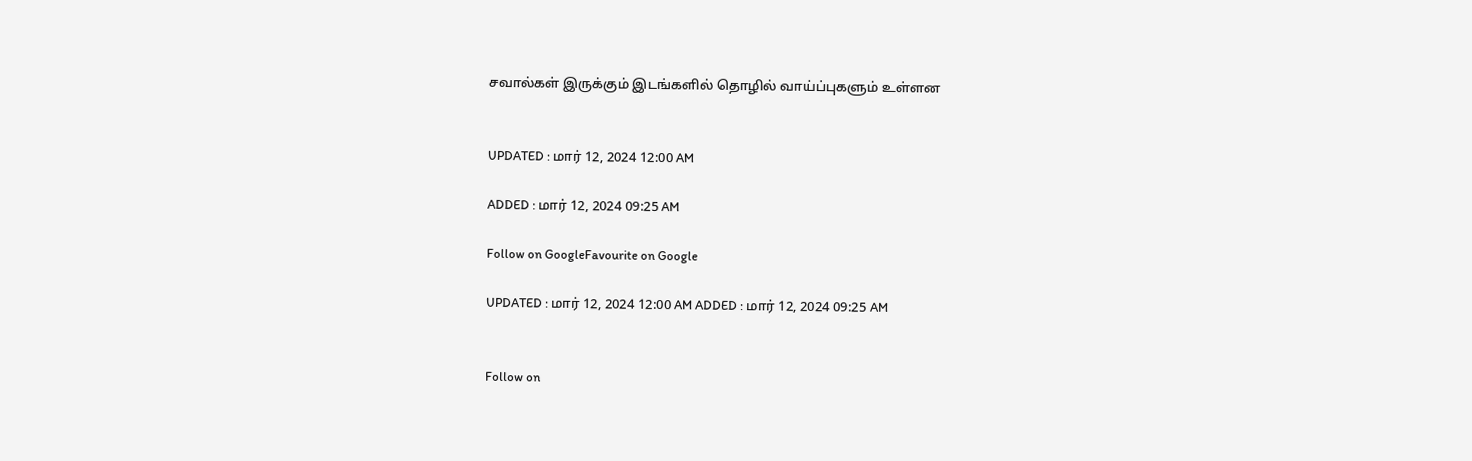சவால்கள் இருக்கும் இடங்களில் தொழில் வாய்ப்புகளும் உள்ளன


UPDATED : மார் 12, 2024 12:00 AM

ADDED : மார் 12, 2024 09:25 AM

Follow on GoogleFavourite on Google

UPDATED : மார் 12, 2024 12:00 AM ADDED : மார் 12, 2024 09:25 AM


Follow on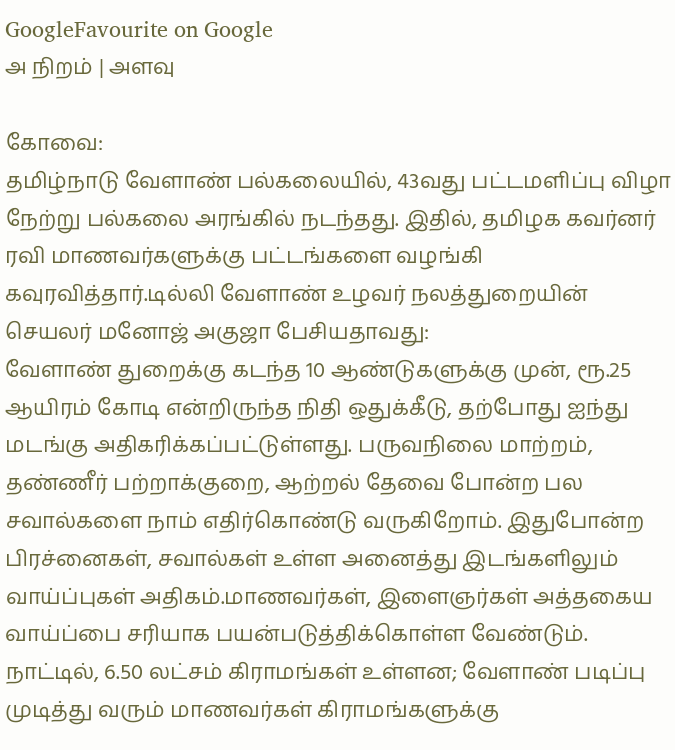GoogleFavourite on Google
அ நிறம் | அளவு

கோவை:
தமிழ்நாடு வேளாண் பல்கலையில், 43வது பட்டமளிப்பு விழா நேற்று பல்கலை அரங்கில் நடந்தது. இதில், தமிழக கவர்னர் ரவி மாணவர்களுக்கு பட்டங்களை வழங்கி கவுரவித்தார்.டில்லி வேளாண் உழவர் நலத்துறையின் செயலர் மனோஜ் அகுஜா பேசியதாவது:
வேளாண் துறைக்கு கடந்த 10 ஆண்டுகளுக்கு முன், ரூ.25 ஆயிரம் கோடி என்றிருந்த நிதி ஒதுக்கீடு, தற்போது ஐந்து மடங்கு அதிகரிக்கப்பட்டுள்ளது. பருவநிலை மாற்றம், தண்ணீர் பற்றாக்குறை, ஆற்றல் தேவை போன்ற பல சவால்களை நாம் எதிர்கொண்டு வருகிறோம். இதுபோன்ற பிரச்னைகள், சவால்கள் உள்ள அனைத்து இடங்களிலும் வாய்ப்புகள் அதிகம்.மாணவர்கள், இளைஞர்கள் அத்தகைய வாய்ப்பை சரியாக பயன்படுத்திக்கொள்ள வேண்டும். நாட்டில், 6.50 லட்சம் கிராமங்கள் உள்ளன; வேளாண் படிப்பு முடித்து வரும் மாணவர்கள் கிராமங்களுக்கு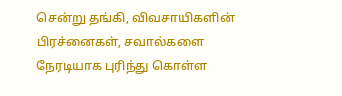சென்று தங்கி, விவசாயிகளின் பிரச்னைகள், சவால்களை நேரடியாக புரிந்து கொள்ள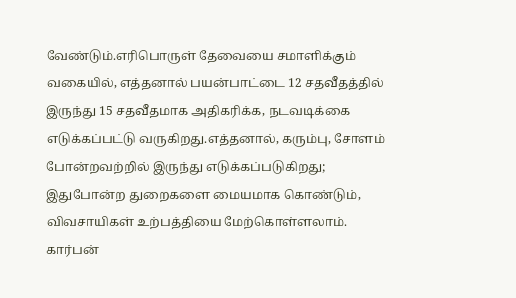வேண்டும்.எரிபொருள் தேவையை சமாளிக்கும் வகையில், எத்தனால் பயன்பாட்டை 12 சதவீதத்தில் இருந்து 15 சதவீதமாக அதிகரிக்க, நடவடிக்கை எடுக்கப்பட்டு வருகிறது.எத்தனால், கரும்பு, சோளம் போன்றவற்றில் இருந்து எடுக்கப்படுகிறது; இதுபோன்ற துறைகளை மையமாக கொண்டும், விவசாயிகள் உற்பத்தியை மேற்கொள்ளலாம். கார்பன்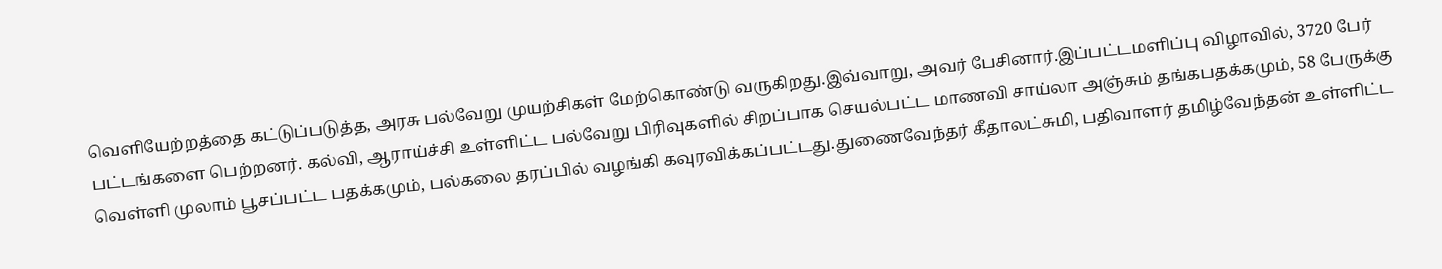வெளியேற்றத்தை கட்டுப்படுத்த, அரசு பல்வேறு முயற்சிகள் மேற்கொண்டு வருகிறது.இவ்வாறு, அவர் பேசினார்.இப்பட்டமளிப்பு விழாவில், 3720 பேர் பட்டங்களை பெற்றனர். கல்வி, ஆராய்ச்சி உள்ளிட்ட பல்வேறு பிரிவுகளில் சிறப்பாக செயல்பட்ட மாணவி சாய்லா அஞ்சும் தங்கபதக்கமும், 58 பேருக்கு வெள்ளி முலாம் பூசப்பட்ட பதக்கமும், பல்கலை தரப்பில் வழங்கி கவுரவிக்கப்பட்டது.துணைவேந்தர் கீதாலட்சுமி, பதிவாளர் தமிழ்வேந்தன் உள்ளிட்ட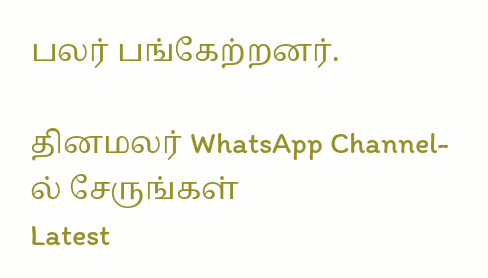பலர் பங்கேற்றனர்.

தினமலர் WhatsApp Channel-ல் சேருங்கள்
Latest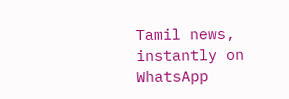Tamil news, instantly on WhatsApp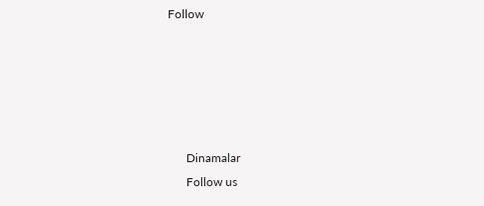Follow





      Dinamalar
      Follow us